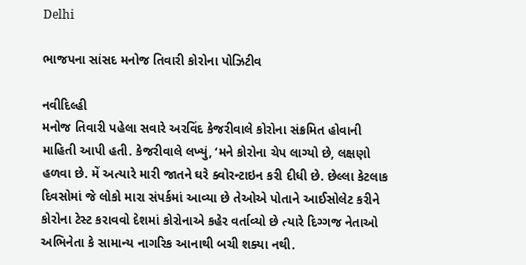Delhi

ભાજપના સાંસદ મનોજ તિવારી કોરોના પોઝિટીવ

નવીદિલ્હી
મનોજ તિવારી પહેલા સવારે અરવિંદ કેજરીવાલે કોરોના સંક્રમિત હોવાની માહિતી આપી હતી. કેજરીવાલે લખ્યું, ‘મને કોરોના ચેપ લાગ્યો છે, લક્ષણો હળવા છે. મેં અત્યારે મારી જાતને ઘરે ક્વોરન્ટાઇન કરી દીધી છે. છેલ્લા કેટલાક દિવસોમાં જે લોકો મારા સંપર્કમાં આવ્યા છે તેઓએ પોતાને આઈસોલેટ કરીને કોરોના ટેસ્ટ કરાવવો દેશમાં કોરોનાએ કહેર વર્તાવ્યો છે ત્યારે દિગ્ગજ નેતાઓ અભિનેતા કે સામાન્ય નાગરિક આનાથી બચી શક્યા નથી.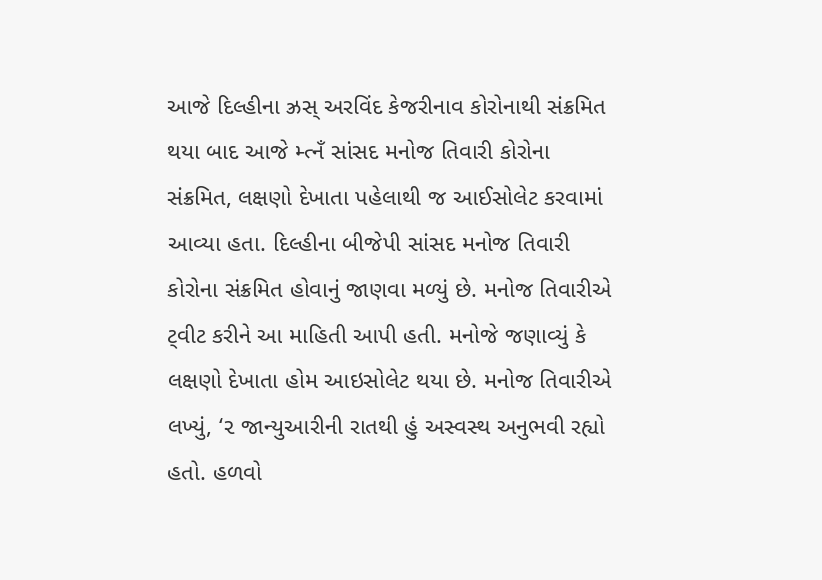આજે દિલ્હીના ઝ્રસ્ અરવિંદ કેજરીનાવ કોરોનાથી સંક્રમિત થયા બાદ આજે મ્ત્નઁ સાંસદ મનોજ તિવારી કોરોના સંક્રમિત, લક્ષણો દેખાતા પહેલાથી જ આઈસોલેટ કરવામાં આવ્યા હતા. દિલ્હીના બીજેપી સાંસદ મનોજ તિવારી કોરોના સંક્રમિત હોવાનું જાણવા મળ્યું છે. મનોજ તિવારીએ ટ્‌વીટ કરીને આ માહિતી આપી હતી. મનોજે જણાવ્યું કે લક્ષણો દેખાતા હોમ આઇસોલેટ થયા છે. મનોજ તિવારીએ લખ્યું, ‘૨ જાન્યુઆરીની રાતથી હું અસ્વસ્થ અનુભવી રહ્યો હતો. હળવો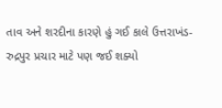તાવ અને શરદીના કારણે હું ગઈ કાલે ઉત્તરાખંડ-રુદ્રપુર પ્રચાર માટે પણ જઈ શક્યો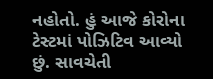નહોતો. હું આજે કોરોના ટેસ્ટમાં પોઝિટિવ આવ્યો છું. સાવચેતી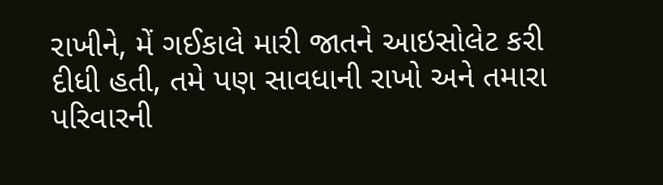રાખીને, મેં ગઈકાલે મારી જાતને આઇસોલેટ કરી દીધી હતી, તમે પણ સાવધાની રાખો અને તમારા પરિવારની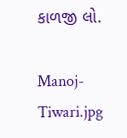કાળજી લો.

Manoj-Tiwari.jpg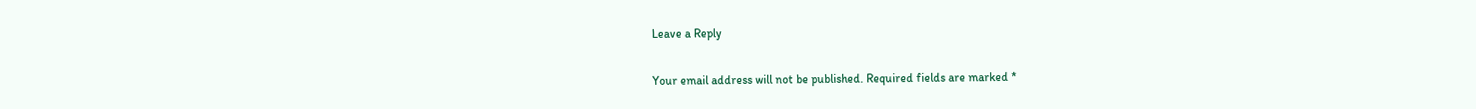Leave a Reply

Your email address will not be published. Required fields are marked *